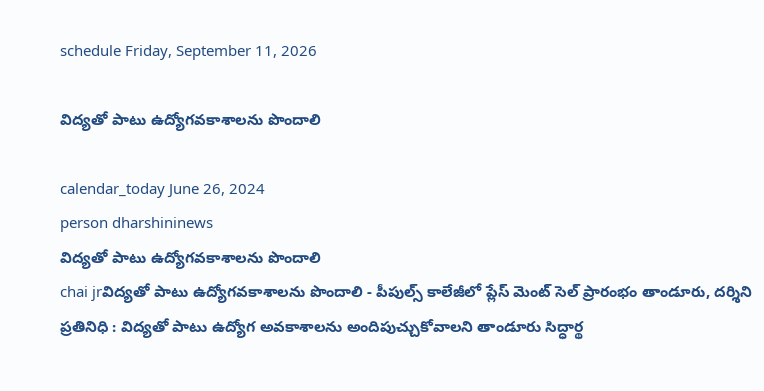schedule Friday, September 11, 2026

విద్యతో పాటు ఉద్యోగవకాశాలను పొందాలి

calendar_today June 26, 2024
person dharshininews
విద్యతో పాటు ఉద్యోగవకాశాలను పొందాలి
chai jrవిద్యతో పాటు ఉద్యోగవకాశాలను పొందాలి - పీపుల్స్ కాలేజీలో ప్లేస్ మెంట్ సెల్ ప్రారంభం తాండూరు, దర్శిని ప్రతినిధి : విద్యతో పాటు ఉద్యోగ అవకాశాలను అందిపుచ్చుకోవాలని తాండూరు సిద్ధార్థ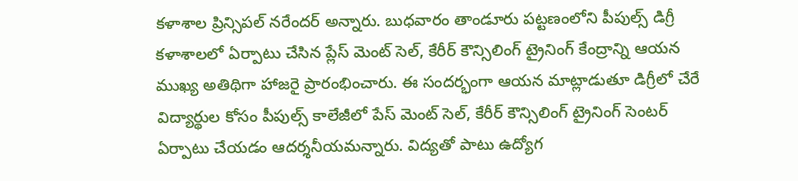కళాశాల ప్రిన్సిపల్ నరేందర్ అన్నారు. బుధవారం తాండూరు పట్టణంలోని పీపుల్స్ డిగ్రీ కళాశాలలో ఏర్పాటు చేసిన ప్లేస్ మెంట్ సెల్, కేరీర్ కౌన్సిలింగ్ ట్రైనింగ్ కేంద్రాన్ని ఆయన ముఖ్య అతిథిగా హాజరై ప్రారంభించారు. ఈ సందర్భంగా ఆయన మాట్లాడుతూ డిగ్రీలో చేరే విద్యార్థుల కోసం పీపుల్స్ కాలేజీలో పేస్ మెంట్ సెల్, కేరీర్ కౌన్సిలింగ్ ట్రైనింగ్ సెంటర్ ఏర్పాటు చేయడం ఆదర్శనీయమన్నారు. విద్యతో పాటు ఉద్యోగ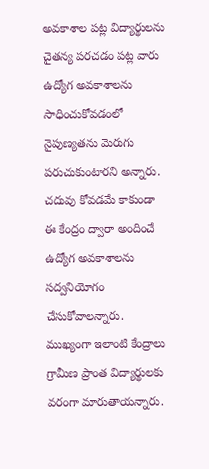అవకాశాల పట్ల విద్యార్థులను చైతన్య పరచడం పట్ల వారు ఉద్యోగ అవకాశాలను సాధించుకోవడంలో నైపుణ్యతను మెరుగు పరుచుకుంటారని అన్నారు. చదువు కోవడమే కాకుండా ఈ కేంద్రం ద్వారా అందించే ఉద్యోగ అవకాశాలను సద్వనియోగం చేసుకోవాలన్నారు. ముఖ్యంగా ఇలాంటి కేంద్రాలు గ్రామీణ ప్రాంత విద్యార్థులకు వరంగా మారుతాయన్నారు.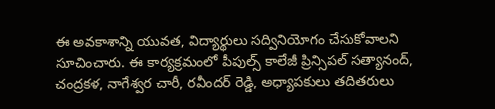ఈ అవకాశాన్ని యువత, విద్యార్థులు సద్వినియోగం చేసుకోవాలని సూచించారు. ఈ కార్యక్రమంలో పీపుల్స్ కాలేజీ ప్రిన్సిపల్ సత్యానంద్, చంద్రకళ, నాగేశ్వర చారీ, రవీందర్ రెడ్డి, అధ్యాపకులు తదితరులు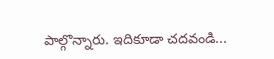పాల్గొన్నారు. ఇదికూడా చదవండి...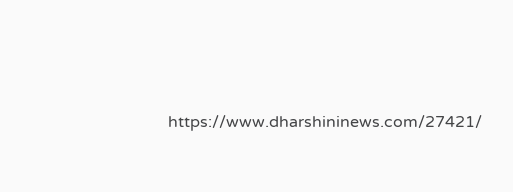https://www.dharshininews.com/27421/